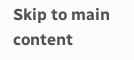Skip to main content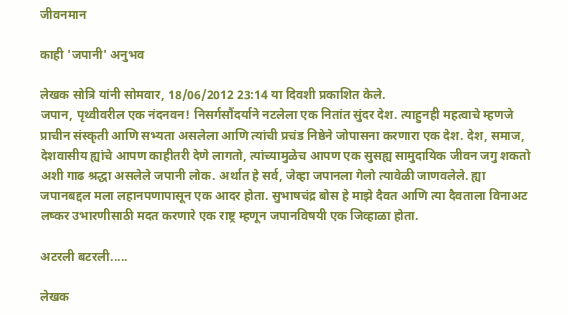जीवनमान

काही 'जपानी' अनुभव

लेखक सोत्रि यांनी सोमवार, 18/06/2012 23:14 या दिवशी प्रकाशित केले.
जपान, पृथ्वीवरील एक नंदनवन! निसर्गसौंदर्याने नटलेला एक नितांत सुंदर देश. त्याहुनही महत्वाचे म्हणजे प्राचीन संस्कृती आणि सभ्यता असलेला आणि त्यांची प्रचंड निष्ठेने जोपासना करणारा एक देश. देश, समाज, देशवासीय ह्यांचे आपण काहीतरी देणे लागतो, त्यांच्यामुळेच आपण एक सुसह्य सामुदायिक जीवन जगु शकतो अशी गाढ श्रद्धा असलेले जपानी लोक. अर्थात हे सर्व, जेव्हा जपानला गेलो त्यावेळी जाणवलेले. ह्या जपानबद्दल मला लहानपणापासून एक आदर होता. सुभाषचंद्र बोस हे माझे दैवत आणि त्या दैवताला विनाअट लष्कर उभारणीसाठी मदत करणारे एक राष्ट्र म्हणून जपानविषयी एक जिव्हाळा होता.

अटरली बटरली.....

लेखक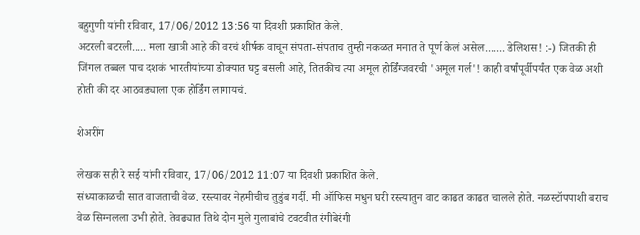बहुगुणी यांनी रविवार, 17/06/2012 13:56 या दिवशी प्रकाशित केले.
अटरली बटरली..... मला खात्री आहे की वरचं शीर्षक वाचून संपता-संपताच तुम्ही नकळत मनात ते पूर्ण केलं असेल....... डेलिशस! :-) जितकी ही जिंगल तब्बल पाच दशकं भारतीयांच्या डोक्यात घट्ट बसली आहे, तितकीच त्या अमूल होर्डिंग्जवरची 'अमूल गर्ल'! काही वर्षांपूर्वीपर्यंत एक वेळ अशी होती की दर आठवड्याला एक होर्डिंग लागायचं.

शेअरींग

लेखक सही रे सई यांनी रविवार, 17/06/2012 11:07 या दिवशी प्रकाशित केले.
संध्याकाळची सात वाजताची वेळ. रस्त्यावर नेहमीचीच तुडुंब गर्दी. मी ऑफिस मधुन घरी रस्त्यातुन वाट काढत काढत चालले होते. नळस्टॉपपाशी बराच वेळ सिग्नलला उभी होते. तेवढ्यात तिथे दोन मुले गुलाबांचे टवटवीत रंगीबेरंगी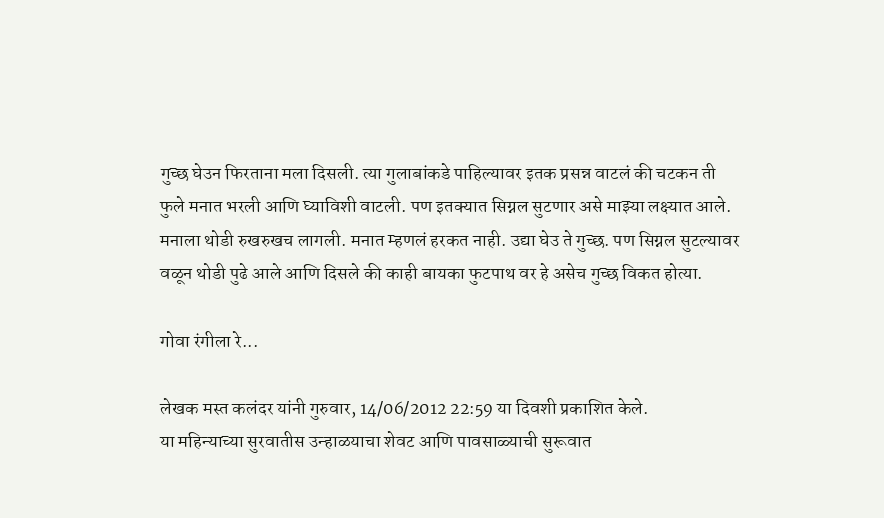गुच्छ घेउन फिरताना मला दिसली. त्या गुलाबांकडे पाहिल्यावर इतक प्रसन्न वाटलं की चटकन ती फुले मनात भरली आणि घ्याविशी वाटली. पण इतक्यात सिग्नल सुटणार असे माझ्या लक्ष्यात आले. मनाला थोडी रुखरुखच लागली. मनात म्हणलं हरकत नाही. उद्या घेउ ते गुच्छ. पण सिग्नल सुटल्यावर वळून थोडी पुढे आले आणि दिसले की काही बायका फुटपाथ वर हे असेच गुच्छ विकत होत्या.

गोवा रंगीला रे...

लेखक मस्त कलंदर यांनी गुरुवार, 14/06/2012 22:59 या दिवशी प्रकाशित केले.
या महिन्याच्या सुरवातीस उन्हाळयाचा शेवट आणि पावसाळ्याची सुरूवात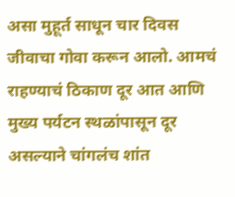असा मुहूर्त साधून चार दिवस जीवाचा गोवा करून आलो. आमचं राहण्याचं ठिकाण दूर आत आणि मुख्य पर्यटन स्थळांपासून दूर असल्याने चांगलंच शांत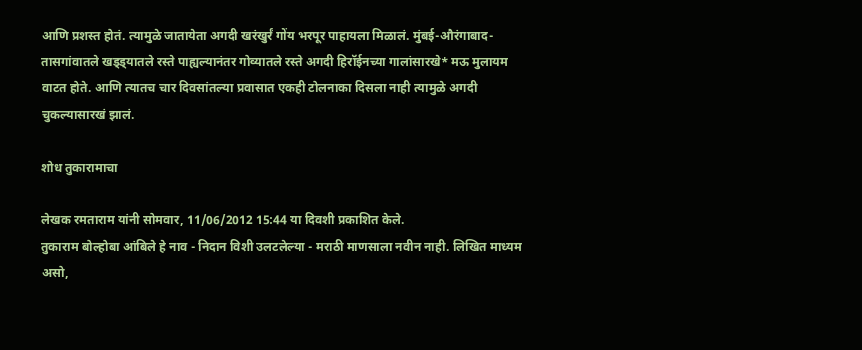आणि प्रशस्त होतं. त्यामुळे जातायेता अगदी खरंखुर्रं गोंय भरपूर पाहायला मिळालं. मुंबई-औरंगाबाद-तासगांवातले खड्ड्यातले रस्ते पाह्यल्यानंतर गोव्यातले रस्ते अगदी हिरॉईनच्या गालांसारखे* मऊ मुलायम वाटत होते. आणि त्यातच चार दिवसांतल्या प्रवासात एकही टोलनाका दिसला नाही त्यामुळे अगदी चुकल्यासारखं झालं.

शोध तुकारामाचा

लेखक रमताराम यांनी सोमवार, 11/06/2012 15:44 या दिवशी प्रकाशित केले.
तुकाराम बोल्होबा आंबिले हे नाव - निदान विशी उलटलेल्या - मराठी माणसाला नवीन नाही. लिखित माध्यम असो,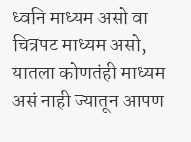ध्वनि माध्यम असो वा चित्रपट माध्यम असो, यातला कोणतंही माध्यम असं नाही ज्यातून आपण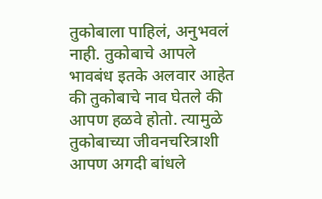तुकोबाला पाहिलं, अनुभवलं नाही. तुकोबाचे आपले भावबंध इतके अलवार आहेत की तुकोबाचे नाव घेतले की आपण हळवे होतो. त्यामुळे तुकोबाच्या जीवनचरित्राशी आपण अगदी बांधले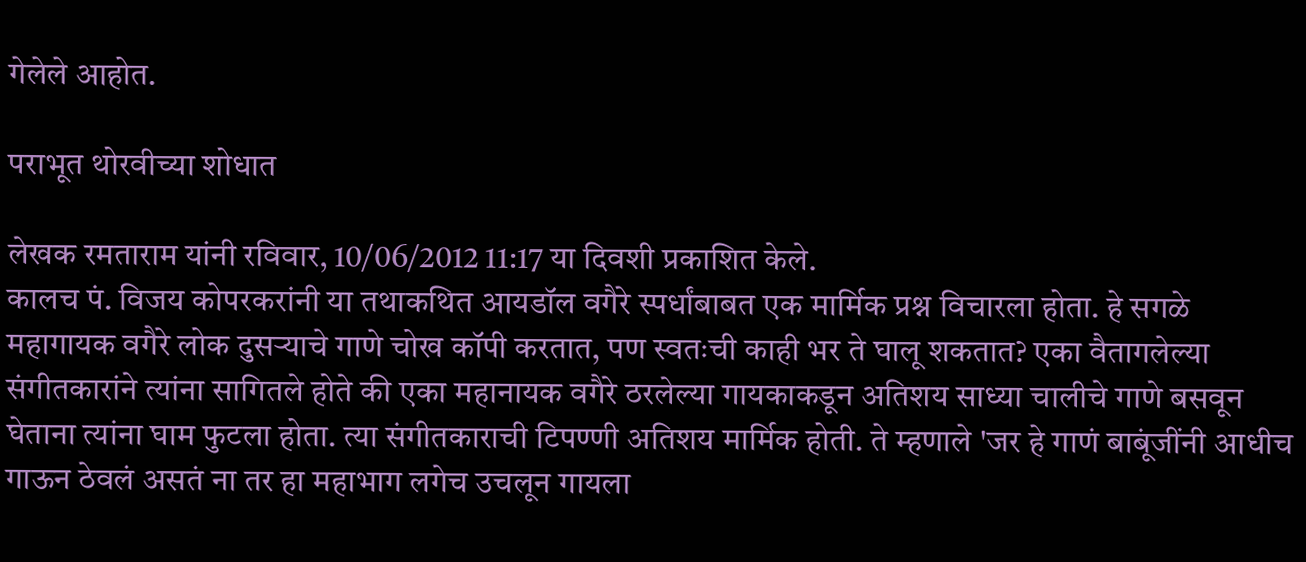गेलेले आहोत.

पराभूत थोरवीच्या शोधात

लेखक रमताराम यांनी रविवार, 10/06/2012 11:17 या दिवशी प्रकाशित केले.
कालच पं. विजय कोपरकरांनी या तथाकथित आयडॉल वगैरे स्पर्धांबाबत एक मार्मिक प्रश्न विचारला होता. हे सगळे महागायक वगैरे लोक दुसर्‍याचे गाणे चोख कॉपी करतात, पण स्वतःची काही भर ते घालू शकतात? एका वैतागलेल्या संगीतकारांने त्यांना सागितले होते की एका महानायक वगैरे ठरलेल्या गायकाकडून अतिशय साध्या चालीचे गाणे बसवून घेताना त्यांना घाम फुटला होता. त्या संगीतकाराची टिपण्णी अतिशय मार्मिक होती. ते म्हणाले 'जर हे गाणं बाबूंजींनी आधीच गाऊन ठेवलं असतं ना तर हा महाभाग लगेच उचलून गायला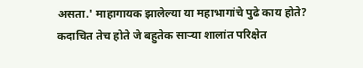असता.' माहागायक झालेल्या या महाभागांचे पुढे काय होते? कदाचित तेच होते जे बहुतेक सार्‍या शालांत परिक्षेत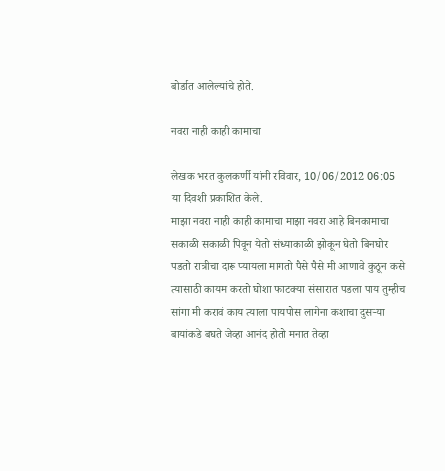बोर्डात आलेल्यांचे होते.

नवरा नाही काही कामाचा

लेखक भरत कुलकर्णी यांनी रविवार, 10/06/2012 06:05 या दिवशी प्रकाशित केले.
माझा नवरा नाही काही कामाचा माझा नवरा आहे बिनकामाचा सकाळी सकाळी पिवून येतो संध्याकाळी झोकून घेतो बिनघोर पडतो रात्रीचा दारू प्यायला मागतो पैसे पैसे मी आणावे कुठून कसे त्यासाठी कायम करतो घोशा फाटक्या संसारात पडला पाय तुम्हीच सांगा मी करावं काय त्याला पायपोस लागेना कशाचा दुसर्‍या बायांकडे बघते जेव्हा आनंद होतो मनात तेव्हा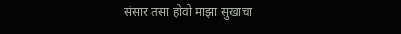संसार तसा होवो माझा सुखाचा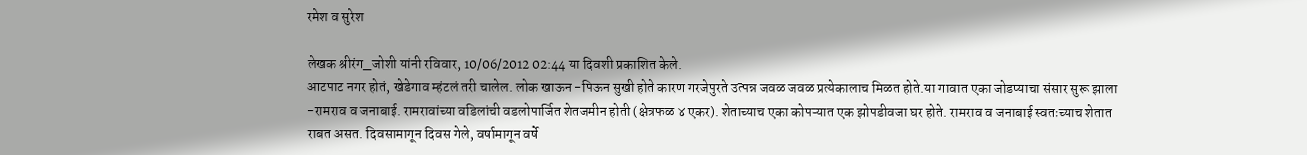रमेश व सुरेश

लेखक श्रीरंग_जोशी यांनी रविवार, 10/06/2012 02:44 या दिवशी प्रकाशित केले.
आटपाट नगर होतं, खेडेगाव म्हंटलं तरी चालेल. लोक खाऊन -पिऊन सुखी होते कारण गरजेपुरते उत्पन्न जवळ जवळ प्रत्येकालाच मिळत होते.या गावात एका जोडप्याचा संसार सुरू झाला -रामराव व जनाबाई. रामरावांच्या वडिलांची वडलोपार्जित शेतजमीन होती (क्षेत्रफळ ४ एकर). शेताच्याच एका कोपऱ्यात एक झोपडीवजा घर होते. रामराव व जनाबाई स्वतःच्याच शेतात राबत असत. दिवसामागून दिवस गेले, वर्षामागून वर्षे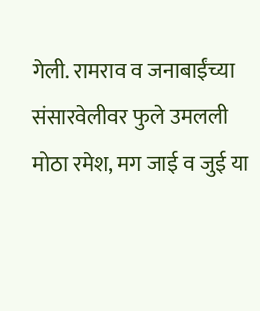गेली. रामराव व जनाबाईंच्या संसारवेलीवर फुले उमलली मोठा रमेश, मग जाई व जुई या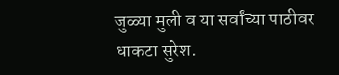जुळ्या मुली व या सर्वांच्या पाठीवर धाकटा सुरेश.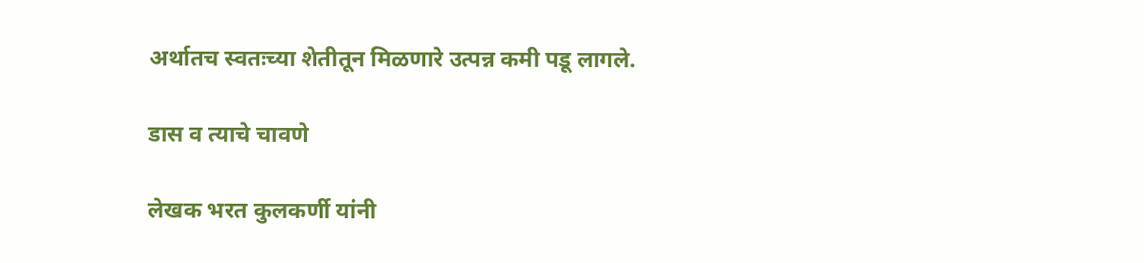अर्थातच स्वतःच्या शेतीतून मिळणारे उत्पन्न कमी पडू लागले.

डास व त्याचे चावणे

लेखक भरत कुलकर्णी यांनी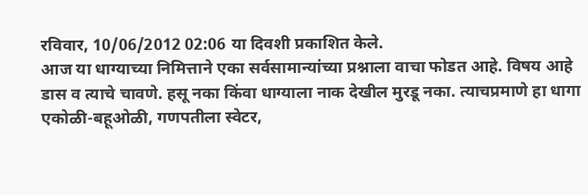रविवार, 10/06/2012 02:06 या दिवशी प्रकाशित केले.
आज या धाग्याच्या निमित्ताने एका सर्वसामान्यांच्या प्रश्नाला वाचा फोडत आहे. विषय आहे डास व त्याचे चावणे. हसू नका किंवा धाग्याला नाक देखील मुरडू नका. त्याचप्रमाणे हा धागा एकोळी-बहूओळी, गणपतीला स्वेटर,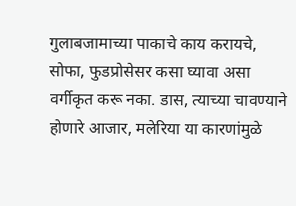गुलाबजामाच्या पाकाचे काय करायचे, सोफा, फुडप्रोसेसर कसा घ्यावा असा वर्गीकृत करू नका. डास, त्याच्या चावण्याने होणारे आजार, मलेरिया या कारणांमुळे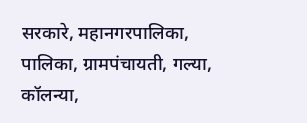सरकारे, महानगरपालिका, पालिका, ग्रामपंचायती, गल्या, कॉलन्या,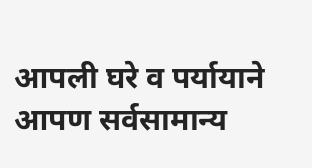आपली घरे व पर्यायाने आपण सर्वसामान्य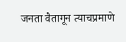जनता वैतागून त्याचप्रमाणे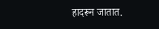हादरून जातात.